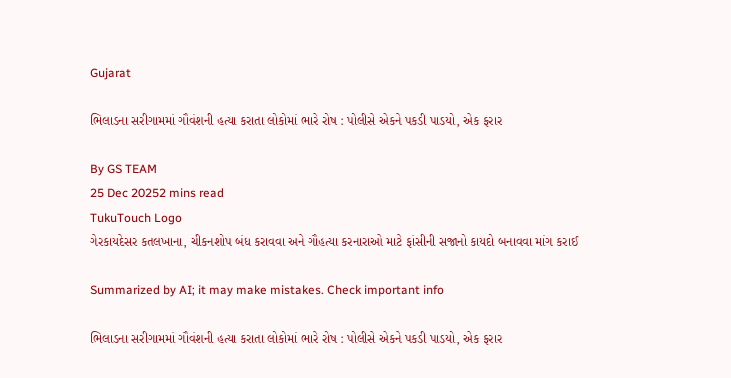Gujarat

ભિલાડના સરીગામમાં ગૌવંશની હત્યા કરાતા લોકોમાં ભારે રોષ : પોલીસે એકને પકડી પાડયો, એક ફરાર

By GS TEAM
25 Dec 20252 mins read
TukuTouch Logo
ગેરકાયદેસર કતલખાના, ચીકનશોપ બંધ કરાવવા અને ગૌહત્યા કરનારાઓ માટે ફાંસીની સજાનો કાયદો બનાવવા માંગ કરાઈ

Summarized by AI; it may make mistakes. Check important info

ભિલાડના સરીગામમાં ગૌવંશની હત્યા કરાતા લોકોમાં ભારે રોષ : પોલીસે એકને પકડી પાડયો, એક ફરાર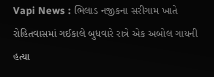Vapi News : ભિલાડ નજીકના સરીગામ ખાતે રોહિતવાસમાં ગઈકાલે બુધવારે રાત્રે એક અબોલ ગાયની હત્યા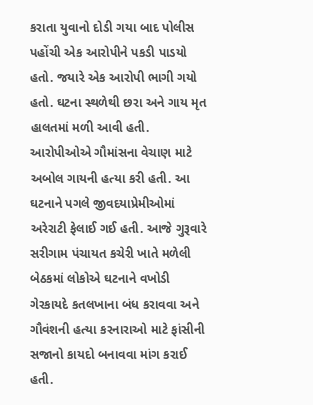કરાતા યુવાનો દોડી ગયા બાદ પોલીસ પહોંચી એક આરોપીને પકડી પાડયો હતો. જયારે એક આરોપી ભાગી ગયો હતો. ઘટના સ્થળેથી છરા અને ગાય મૃત હાલતમાં મળી આવી હતી. આરોપીઓએ ગૌમાંસના વેચાણ માટે અબોલ ગાયની હત્યા કરી હતી. આ ઘટનાને પગલે જીવદયાપ્રેમીઓમાં અરેરાટી ફેલાઈ ગઈ હતી. આજે ગુરૂવારે સરીગામ પંચાયત કચેરી ખાતે મળેલી બેઠકમાં લોકોએ ઘટનાને વખોડી ગેરકાયદે કતલખાના બંધ કરાવવા અને ગૌવંશની હત્યા કરનારાઓ માટે ફાંસીની સજાનો કાયદો બનાવવા માંગ કરાઈ હતી.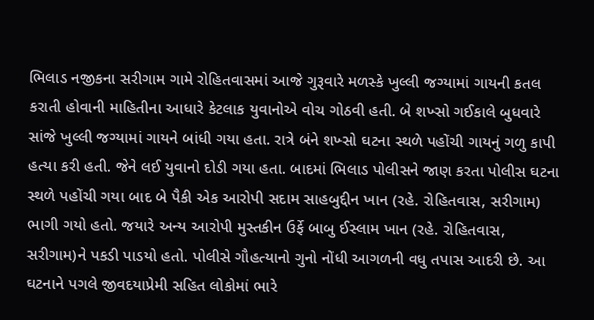ભિલાડ નજીકના સરીગામ ગામે રોહિતવાસમાં આજે ગુરૂવારે મળસ્કે ખુલ્લી જગ્યામાં ગાયની કતલ કરાતી હોવાની માહિતીના આધારે કેટલાક યુવાનોએ વોચ ગોઠવી હતી. બે શખ્સો ગઈકાલે બુધવારે સાંજે ખુલ્લી જગ્યામાં ગાયને બાંધી ગયા હતા. રાત્રે બંને શખ્સો ઘટના સ્થળે પહોંચી ગાયનું ગળુ કાપી હત્યા કરી હતી. જેને લઈ યુવાનો દોડી ગયા હતા. બાદમાં ભિલાડ પોલીસને જાણ કરતા પોલીસ ઘટના સ્થળે પહોંચી ગયા બાદ બે પૈકી એક આરોપી સદામ સાહબુદ્દીન ખાન (રહે. રોહિતવાસ, સરીગામ) ભાગી ગયો હતો. જયારે અન્ય આરોપી મુસ્તકીન ઉર્ફે બાબુ ઈસ્લામ ખાન (રહે. રોહિતવાસ, સરીગામ)ને પકડી પાડયો હતો. પોલીસે ગૌહત્યાનો ગુનો નોંધી આગળની વધુ તપાસ આદરી છે. આ ઘટનાને પગલે જીવદયાપ્રેમી સહિત લોકોમાં ભારે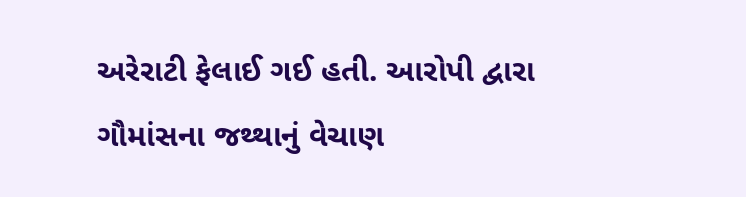અરેરાટી ફેલાઈ ગઈ હતી. આરોપી દ્વારા ગૌમાંસના જથ્થાનું વેચાણ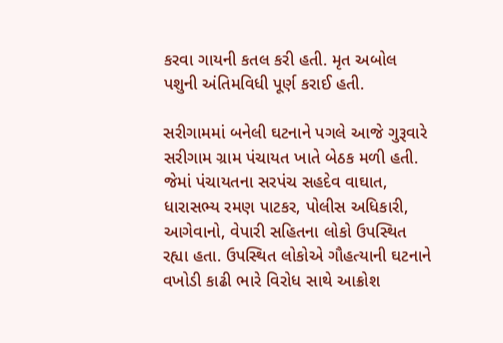કરવા ગાયની કતલ કરી હતી. મૃત અબોલ પશુની અંતિમવિધી પૂર્ણ કરાઈ હતી.

સરીગામમાં બનેલી ઘટનાને પગલે આજે ગુરૂવારે સરીગામ ગ્રામ પંચાયત ખાતે બેઠક મળી હતી. જેમાં પંચાયતના સરપંચ સહદેવ વાઘાત, ધારાસભ્ય રમણ પાટકર, પોલીસ અધિકારી, આગેવાનો, વેપારી સહિતના લોકો ઉપસ્થિત રહ્યા હતા. ઉપસ્થિત લોકોએ ગૌહત્યાની ઘટનાને વખોડી કાઢી ભારે વિરોધ સાથે આક્રોશ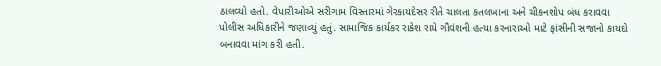ઠાલવ્યો હતો. વેપારીઓએ સરીગામ વિસ્તારમાં ગેરકાયદેસર રીતે ચાલતા કતલખાના અને ચીકનશોપ બંધ કરાવવા પોલીસ અધિકારીને જણાવ્યું હતું. સામાજિક કાર્યકર રાકેશ રાયે ગૌવંશની હત્યા કરનારાઓ માટે ફાંસીની સજાનો કાયદો બનાવવા માંગ કરી હતી.